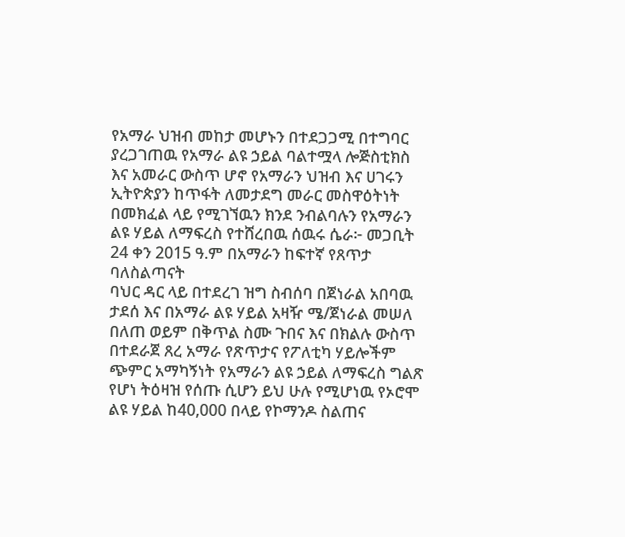የአማራ ህዝብ መከታ መሆኑን በተደጋጋሚ በተግባር ያረጋገጠዉ የአማራ ልዩ ኃይል ባልተሟላ ሎጅስቲክስ እና አመራር ውስጥ ሆኖ የአማራን ህዝብ እና ሀገሩን ኢትዮጵያን ከጥፋት ለመታደግ መራር መስዋዕትነት በመክፈል ላይ የሚገኘዉን ክንደ ንብልባሉን የአማራን ልዩ ሃይል ለማፍረስ የተሸረበዉ ሰዉሩ ሴራ፦ መጋቢት 24 ቀን 2015 ዓ.ም በአማራን ከፍተኛ የጸጥታ ባለስልጣናት
ባህር ዳር ላይ በተደረገ ዝግ ስብሰባ በጀነራል አበባዉ ታደሰ እና በአማራ ልዩ ሃይል አዛዥ ሜ/ጀነራል መሠለ በለጠ ወይም በቅጥል ስሙ ጉበና እና በክልሉ ውስጥ በተደራጀ ጸረ አማራ የጽጥታና የፖለቲካ ሃይሎችም ጭምር አማካኝነት የአማራን ልዩ ኃይል ለማፍረስ ግልጽ የሆነ ትዕዛዝ የሰጡ ሲሆን ይህ ሁሉ የሚሆነዉ የኦሮሞ ልዩ ሃይል ከ40,000 በላይ የኮማንዶ ስልጠና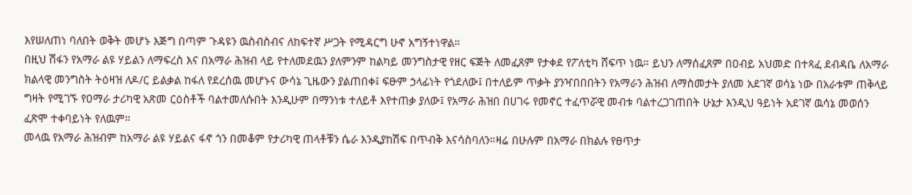እየሠለጠነ ባለበት ወቅት መሆኑ እጅግ በጣም ጉዳዩን ዉስብስብና ለከፍተኛ ሥጋት የሚዳርግ ሁኖ አግኝተነዋል።
በዚህ ሽፋን የአማራ ልዩ ሃይልን ለማፍረስ እና በአማራ ሕዝብ ላይ የተለመደዉን ያለምንም ከልካይ መንግስታዊ የዘር ፍጅት ለመፈጸም የታቀደ የፖለቲካ ሸፍጥ ነዉ። ይህን ለማሰፈጸም በዐብይ አህመድ በተጻፈ ደብዳቤ ለአማራ ክልላዊ መንግስት ትዕዛዝ ለዶ/ር ይልቃል ከፋለ የደረሰዉ መሆኑና ውሳኔ ጊዜውን ያልጠበቀ፤ ፍፁም ኃላፊነት የጎደለው፤ በተለይም ጥቃት ያንዣበበበትን የአማራን ሕዝብ ለማስመታት ያለመ አደገኛ ወሳኔ ነው በአራቱም ጠቅላይ ግዛት የሚገኙ የዐማራ ታሪካዊ አጽመ ርዕስቶች ባልተመለሱበት እንዲሁም በማንነቱ ተለይቶ እየተጠቃ ያለው፤ የአማራ ሕዝበ በሀገሩ የመኖር ተፈጥሯዊ መብቱ ባልተረጋገጠበት ሁኔታ እንዲህ ዓይነት አደገኛ ዉሳኔ መወሰን ፈጽሞ ተቀባይነት የለዉም።
መላዉ የአማራ ሕዝብም ከአማራ ልዩ ሃይልና ፋኖ ጎን በመቆም የታሪካዊ ጠላቶቹን ሴራ እንዲያከሽፍ በጥብቅ እናሳስባለን።ዛሬ በሁሉም በአማራ በክልሉ የፀጥታ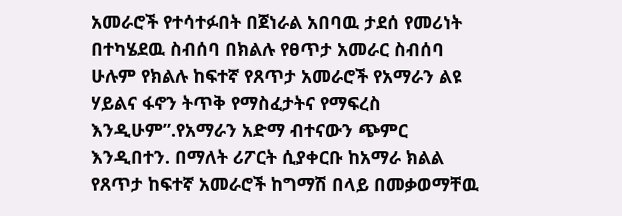አመራሮች የተሳተፉበት በጀነራል አበባዉ ታደሰ የመሪነት በተካሄደዉ ስብሰባ በክልሉ የፀጥታ አመራር ስብሰባ ሁሉም የክልሉ ከፍተኛ የጸጥታ አመራሮች የአማራን ልዩ ሃይልና ፋኖን ትጥቅ የማስፈታትና የማፍረስ እንዲሁም”.የአማራን አድማ ብተናውን ጭምር እንዲበተን. በማለት ሪፖርት ሲያቀርቡ ከአማራ ክልል የጸጥታ ከፍተኛ አመራሮች ከግማሽ በላይ በመቃወማቸዉ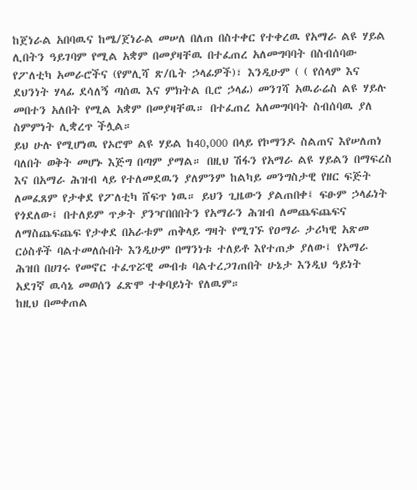ከጀነራል አበባዉና ከሜ/ጀነራል መሠለ በለጠ በስተቀር የተቀረዉ የአማራ ልዩ ሃይል ሊበትን ዓይገባም የሚል አቋም በመያዛቸዉ በተፈጠረ አለመግባባት በስብሰባው የፖለቲካ አመራሮችና (የምሊሻ ጽ/ቤት ኃላፊዎች)፣ እንዲሁም ( ( የሰላም እና ደህንነት ሃላፊ ደሳለኝ ጣሰዉ እና ምክትል ቢሮ ኃላፊ) መንገሻ አዉራሬስ ልዩ ሃይሉ መበተን አለበት የሚል አቋም በመያዛቸዉ። በተፈጠረ አለመግባባት ስብሰባዉ ያለ ስምምነት ሊቋረጥ ችሏል።
ይህ ሁሉ የሚሆነዉ የኦሮሞ ልዩ ሃይል ከ40,000 በላይ የኮማንዶ ስልጠና እየሠለጠነ ባለበት ወቅት መሆኑ እጅግ በጣም ያማል። በዚህ ሽፋን የአማራ ልዩ ሃይልን በማፍረስ እና በአማራ ሕዝብ ላይ የተለመደዉን ያለምንም ከልካይ መንግስታዊ የዘር ፍጅት ለመፈጸም የታቀደ የፖለቲካ ሸፍጥ ነዉ። ይህን ጊዜውን ያልጠበቀ፤ ፍፁም ኃላፊነት የጎደለው፤ በተለይም ጥቃት ያንዣበበበትን የአማራን ሕዝብ ለመጨፍጨፍና ለማስጨፍጨፍ የታቀደ በአራቱም ጠቅላይ ግዛት የሚገኙ የዐማራ ታሪካዊ አጽመ ርዕስቶች ባልተመለሱበት እንዲሁም በማንነቱ ተለይቶ እየተጠቃ ያለው፤ የአማራ ሕዝበ በሀገሩ የመኖር ተፈጥሯዊ መብቱ ባልተረጋገጠበት ሁኔታ እንዲህ ዓይነት አደገኛ ዉሳኔ መወሰን ፈጽሞ ተቀባይነት የለዉም።
ከዚህ በመቀጠል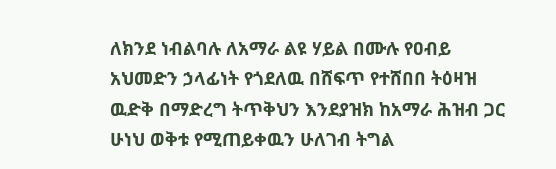ለክንደ ነብልባሉ ለአማራ ልዩ ሃይል በሙሉ የዐብይ አህመድን ኃላፊነት የጎደለዉ በሸፍጥ የተሸበበ ትዕዛዝ ዉድቅ በማድረግ ትጥቅህን እንደያዝክ ከአማራ ሕዝብ ጋር ሁነህ ወቅቱ የሚጠይቀዉን ሁለገብ ትግል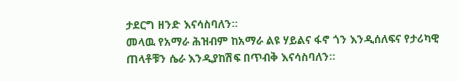ታደርግ ዘንድ እናሳስባለን።
መላዉ የአማራ ሕዝብም ከአማራ ልዩ ሃይልና ፋኖ ጎን እንዲሰለፍና የታሪካዊ ጠላቶቹን ሴራ እንዲያከሽፍ በጥብቅ እናሳስባለን።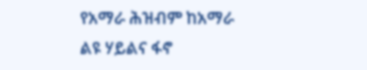የአማራ ሕዝብም ከአማራ ልዩ ሃይልና ፋኖ